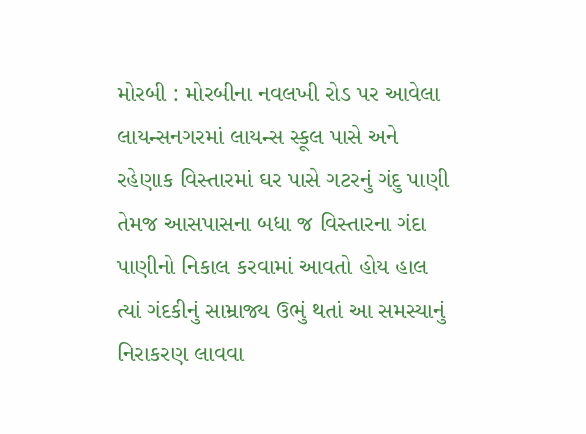મોરબી : મોરબીના નવલખી રોડ પર આવેલા લાયન્સનગરમાં લાયન્સ સ્કૂલ પાસે અને રહેણાક વિસ્તારમાં ઘર પાસે ગટરનું ગંદુ પાણી તેમજ આસપાસના બધા જ વિસ્તારના ગંદા પાણીનો નિકાલ કરવામાં આવતો હોય હાલ ત્યાં ગંદકીનું સામ્રાજ્ય ઉભું થતાં આ સમસ્યાનું નિરાકરણ લાવવા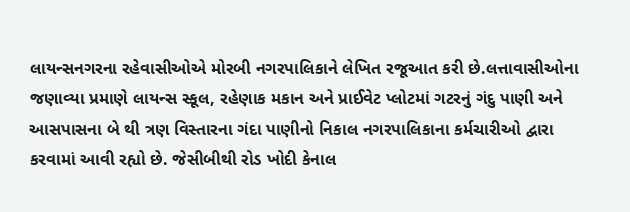લાયન્સનગરના રહેવાસીઓએ મોરબી નગરપાલિકાને લેખિત રજૂઆત કરી છે.લત્તાવાસીઓના જણાવ્યા પ્રમાણે લાયન્સ સ્કૂલ, રહેણાક મકાન અને પ્રાઈવેટ પ્લોટમાં ગટરનું ગંદુ પાણી અને આસપાસના બે થી ત્રણ વિસ્તારના ગંદા પાણીનો નિકાલ નગરપાલિકાના કર્મચારીઓ દ્વારા કરવામાં આવી રહ્યો છે. જેસીબીથી રોડ ખોદી કેનાલ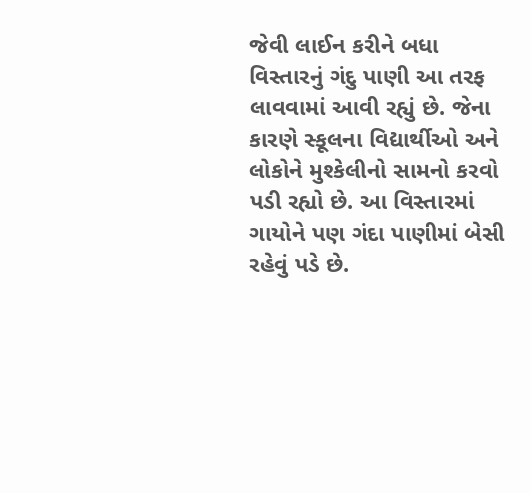જેવી લાઈન કરીને બધા વિસ્તારનું ગંદુ પાણી આ તરફ લાવવામાં આવી રહ્યું છે. જેના કારણે સ્કૂલના વિદ્યાર્થીઓ અને લોકોને મુશ્કેલીનો સામનો કરવો પડી રહ્યો છે. આ વિસ્તારમાં ગાયોને પણ ગંદા પાણીમાં બેસી રહેવું પડે છે.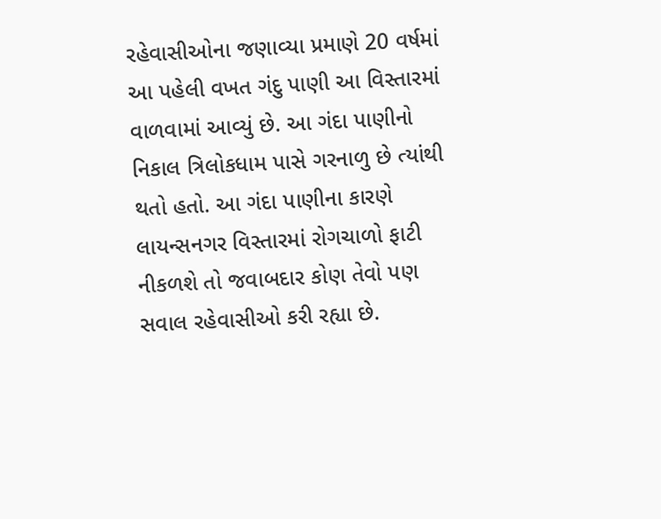રહેવાસીઓના જણાવ્યા પ્રમાણે 20 વર્ષમાં આ પહેલી વખત ગંદુ પાણી આ વિસ્તારમાં વાળવામાં આવ્યું છે. આ ગંદા પાણીનો નિકાલ ત્રિલોકધામ પાસે ગરનાળુ છે ત્યાંથી થતો હતો. આ ગંદા પાણીના કારણે લાયન્સનગર વિસ્તારમાં રોગચાળો ફાટી નીકળશે તો જવાબદાર કોણ તેવો પણ સવાલ રહેવાસીઓ કરી રહ્યા છે.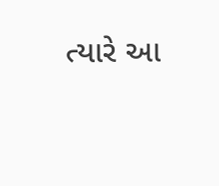ત્યારે આ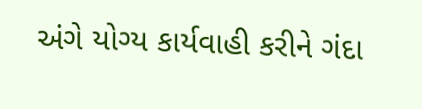અંગે યોગ્ય કાર્યવાહી કરીને ગંદા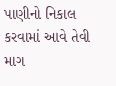પાણીનો નિકાલ કરવામાં આવે તેવી માગ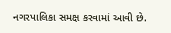નગરપાલિકા સમક્ષ કરવામાં આવી છે.